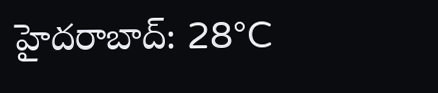హైదరాబాద్: 28°C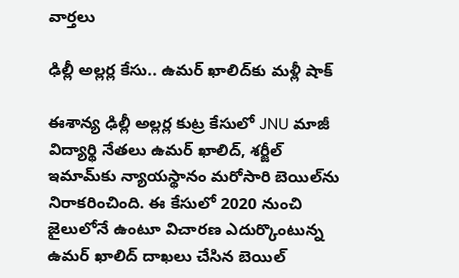వార్తలు

ఢిల్లీ అల్లర్ల కేసు.. ఉమర్ ఖాలిద్‌కు మళ్లీ షాక్

ఈశాన్య ఢిల్లీ అల్లర్ల కుట్ర కేసులో JNU మాజీ విద్యార్థి నేతలు ఉమర్ ఖాలిద్‌, శర్జీల్‌ ఇమామ్‌కు న్యాయస్థానం మరోసారి బెయిల్‌ను నిరాకరించింది. ఈ కేసులో 2020 నుంచి జైలులోనే ఉంటూ విచారణ ఎదుర్కొంటున్న ఉమర్ ఖాలిద్ దాఖలు చేసిన బెయిల్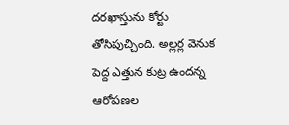దరఖాస్తును కోర్టు తోసిపుచ్చింది. అల్లర్ల వెనుక పెద్ద ఎత్తున కుట్ర ఉందన్న ఆరోపణల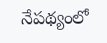నేపథ్యంలో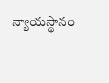న్యాయస్థానం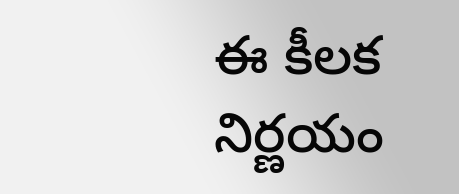ఈ కీలక నిర్ణయం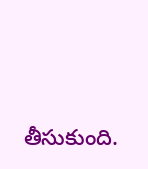తీసుకుంది.